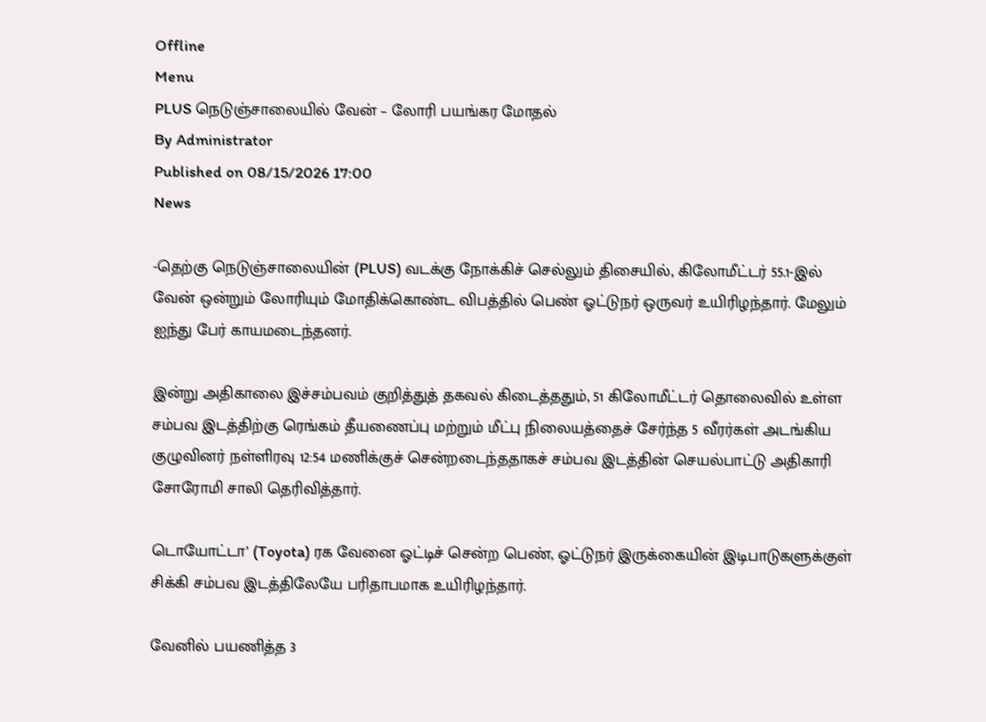Offline
Menu
PLUS நெடுஞ்சாலையில் வேன் – லோரி பயங்கர மோதல்
By Administrator
Published on 08/15/2026 17:00
News

-தெற்கு நெடுஞ்சாலையின் (PLUS) வடக்கு நோக்கிச் செல்லும் திசையில், கிலோமீட்டர் 55.1-இல் வேன் ஒன்றும் லோரியும் மோதிக்கொண்ட விபத்தில் பெண் ஓட்டுநர் ஒருவர் உயிரிழந்தார். மேலும் ஐந்து பேர் காயமடைந்தனர்.

இன்று அதிகாலை இச்சம்பவம் குறித்துத் தகவல் கிடைத்ததும், 51 கிலோமீட்டர் தொலைவில் உள்ள சம்பவ இடத்திற்கு ரெங்கம் தீயணைப்பு மற்றும் மீட்பு நிலையத்தைச் சேர்ந்த 5 வீரர்கள் அடங்கிய குழுவினர் நள்ளிரவு 12:54 மணிக்குச் சென்றடைந்ததாகச் சம்பவ இடத்தின் செயல்பாட்டு அதிகாரி சோரோமி சாலி தெரிவித்தார்.

டொயோட்டா’ (Toyota) ரக வேனை ஓட்டிச் சென்ற பெண், ஓட்டுநர் இருக்கையின் இடிபாடுகளுக்குள் சிக்கி சம்பவ இடத்திலேயே பரிதாபமாக உயிரிழந்தார்.

வேனில் பயணித்த 3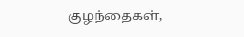குழந்தைகள்,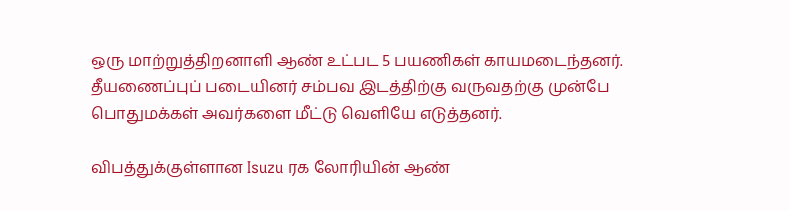ஒரு மாற்றுத்திறனாளி ஆண் உட்பட 5 பயணிகள் காயமடைந்தனர். தீயணைப்புப் படையினர் சம்பவ இடத்திற்கு வருவதற்கு முன்பே பொதுமக்கள் அவர்களை மீட்டு வெளியே எடுத்தனர்.

விபத்துக்குள்ளான Isuzu ரக லோரியின் ஆண்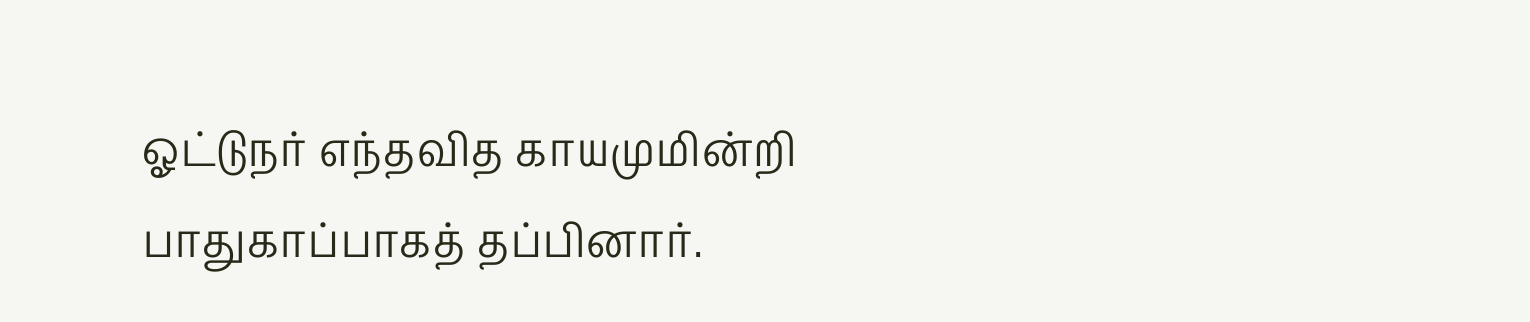ஓட்டுநர் எந்தவித காயமுமின்றி பாதுகாப்பாகத் தப்பினார்.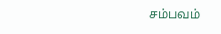சம்பவம்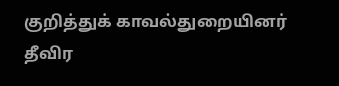குறித்துக் காவல்துறையினர் தீவிர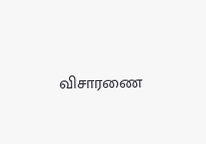விசாரணை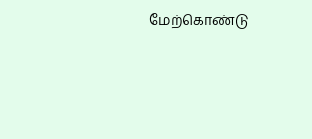மேற்கொண்டு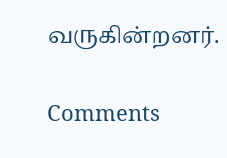வருகின்றனர்.

Comments